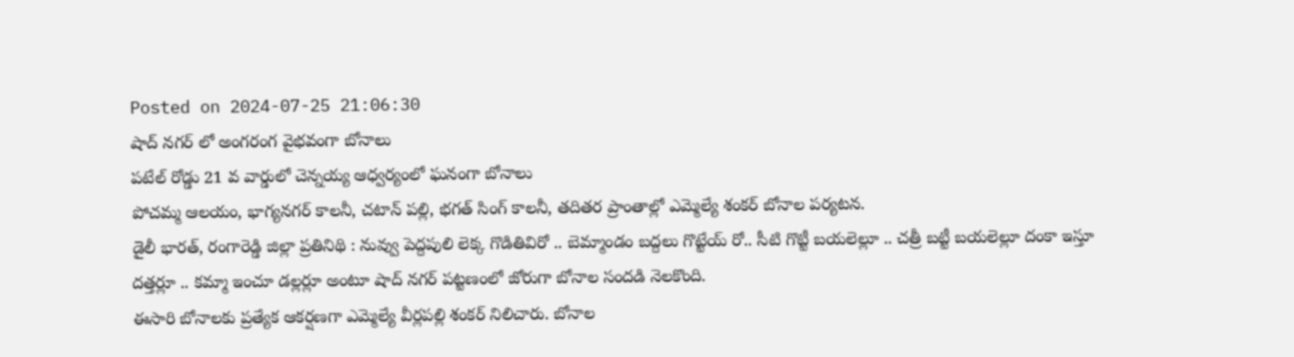Posted on 2024-07-25 21:06:30
షాద్ నగర్ లో అంగరంగ వైభవంగా బోనాలు
పటేల్ రోడ్డు 21 వ వార్డులో చెన్నయ్య ఆధ్వర్యంలో ఘనంగా బోనాలు
పోచమ్మ ఆలయం, భాగ్యనగర్ కాలనీ, చటాన్ పల్లి, భగత్ సింగ్ కాలనీ, తదితర ప్రాంతాల్లో ఎమ్మెల్యే శంకర్ బోనాల పర్యటన.
డైలీ భారత్, రంగారెడ్డి జిల్లా ప్రతినిథి : నువ్వు పెద్దపులి లెక్క గొడితివిరో .. బెమ్మాండం బద్దలు గొట్టేయ్ రో.. సీటి గొట్టీ బయలెల్లూ .. చత్రీ బట్టీ బయలెల్లూ దంకా ఇస్తూ దత్తర్లూ .. కమ్మా ఇంచూ డల్లర్లూ అంటూ షాద్ నగర్ పట్టణంలో జోరుగా బోనాల సందడి నెలకొంది.
ఈసారి బోనాలకు ప్రత్యేక ఆకర్షణగా ఎమ్మెల్యే వీర్లపల్లి శంకర్ నిలిచారు. బోనాల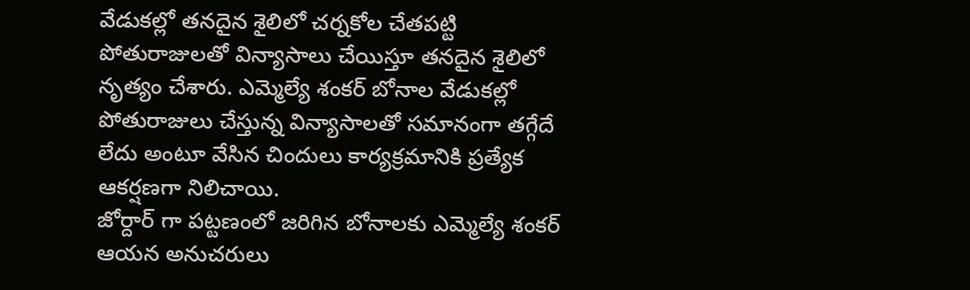వేడుకల్లో తనదైన శైలిలో చర్నకోల చేతపట్టి పోతురాజులతో విన్యాసాలు చేయిస్తూ తనదైన శైలిలో నృత్యం చేశారు. ఎమ్మెల్యే శంకర్ బోనాల వేడుకల్లో పోతురాజులు చేస్తున్న విన్యాసాలతో సమానంగా తగ్గేదే లేదు అంటూ వేసిన చిందులు కార్యక్రమానికి ప్రత్యేక ఆకర్షణగా నిలిచాయి.
జోర్దార్ గా పట్టణంలో జరిగిన బోనాలకు ఎమ్మెల్యే శంకర్ ఆయన అనుచరులు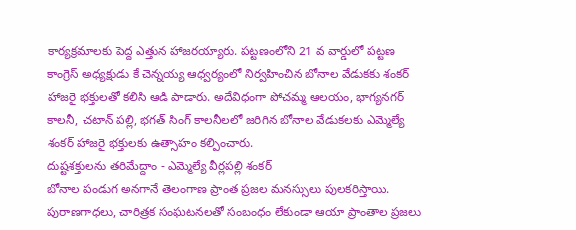కార్యక్రమాలకు పెద్ద ఎత్తున హాజరయ్యారు. పట్టణంలోని 21 వ వార్డులో పట్టణ కాంగ్రెస్ అధ్యక్షుడు కే చెన్నయ్య ఆధ్వర్యంలో నిర్వహించిన బోనాల వేడుకకు శంకర్ హాజరై భక్తులతో కలిసి ఆడి పాడారు. అదేవిధంగా పోచమ్మ ఆలయం, భాగ్యనగర్ కాలనీ, చటాన్ పల్లి, భగత్ సింగ్ కాలనీలలో జరిగిన బోనాల వేడుకలకు ఎమ్మెల్యే శంకర్ హాజరై భక్తులకు ఉత్సాహం కల్పించారు.
దుష్టశక్తులను తరిమేద్దాం - ఎమ్మెల్యే వీర్లపల్లి శంకర్
బోనాల పండుగ అనగానే తెలంగాణ ప్రాంత ప్రజల మనస్సులు పులకరిస్తాయి. పురాణగాధలు, చారిత్రక సంఘటనలతో సంబంధం లేకుండా ఆయా ప్రాంతాల ప్రజలు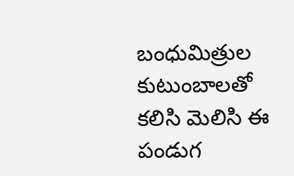బంధుమిత్రుల కుటుంబాలతో కలిసి మెలిసి ఈ పండుగ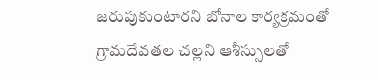జరుపుకుంటారని బోనాల కార్యక్రమంతో గ్రామదేవతల చల్లని ఆశీస్సులతో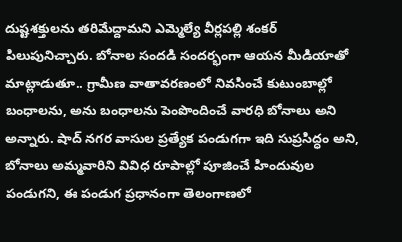దుష్టశక్తులను తరిమేద్దామని ఎమ్మెల్యే వీర్లపల్లి శంకర్ పిలుపునిచ్చారు. బోనాల సందడి సందర్భంగా ఆయన మీడియాతో మాట్లాడుతూ.. గ్రామీణ వాతావరణంలో నివసించే కుటుంబాల్లో బంధాలను, అను బంధాలను పెంపొందించే వారధి బోనాలు అని అన్నారు. షాద్ నగర వాసుల ప్రత్యేక పండుగగా ఇది సుప్రసిద్ధం అని, బోనాలు అమ్మవారిని వివిధ రూపాల్లో పూజించే హిందువుల పండుగని, ఈ పండుగ ప్రధానంగా తెలంగాణలో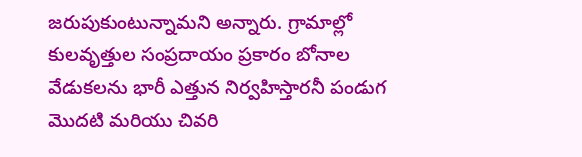జరుపుకుంటున్నామని అన్నారు. గ్రామాల్లో కులవృత్తుల సంప్రదాయం ప్రకారం బోనాల వేడుకలను భారీ ఎత్తున నిర్వహిస్తారనీ పండుగ మొదటి మరియు చివరి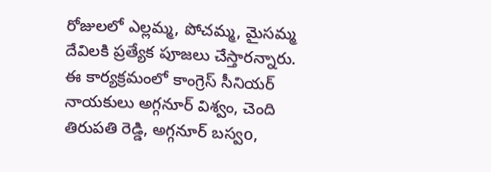రోజులలో ఎల్లమ్మ, పోచమ్మ, మైసమ్మ దేవిలకి ప్రత్యేక పూజలు చేస్తారన్నారు.
ఈ కార్యక్రమంలో కాంగ్రెస్ సీనియర్ నాయకులు అగ్గనూర్ విశ్వం, చెంది తిరుపతి రెడ్డి, అగ్గనూర్ బస్వo,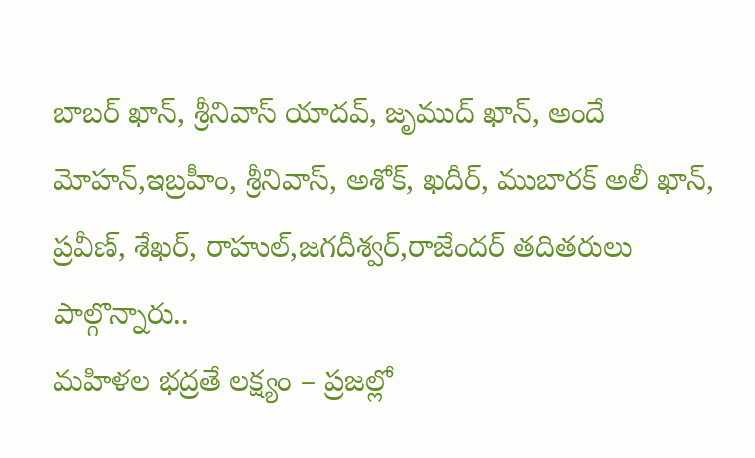బాబర్ ఖాన్, శ్రీనివాస్ యాదవ్, జృముద్ ఖాన్, అందే మోహన్,ఇబ్రహీం, శ్రీనివాస్, అశోక్, ఖదీర్, ముబారక్ అలీ ఖాన్, ప్రవీణ్, శేఖర్, రాహుల్,జగదీశ్వర్,రాజేందర్ తదితరులు పాల్గొన్నారు..
మహిళల భద్రతే లక్ష్యం – ప్రజల్లో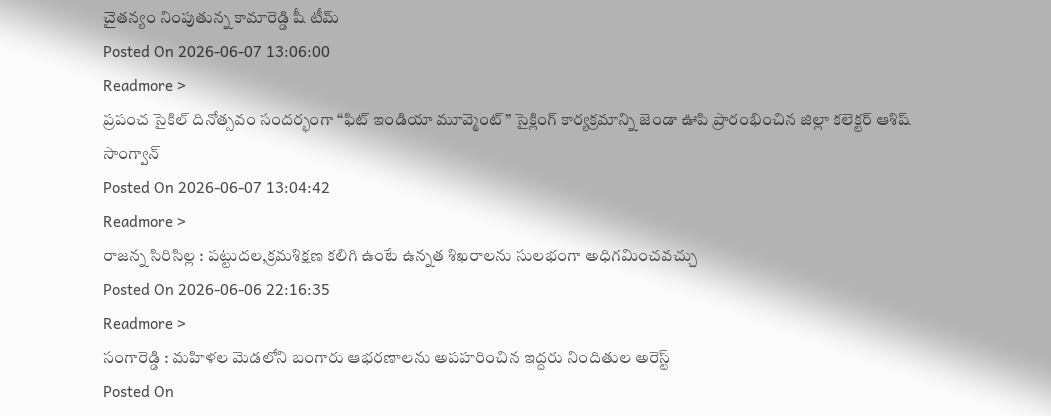చైతన్యం నింపుతున్న కామారెడ్డి షీ టీమ్
Posted On 2026-06-07 13:06:00
Readmore >
ప్రపంచ సైకిల్ దినోత్సవం సందర్భంగా “ఫిట్ ఇండియా మూవ్మెంట్” సైక్లింగ్ కార్యక్రమాన్ని జెండా ఊపి ప్రారంభించిన జిల్లా కలెక్టర్ ఆశిష్ సాంగ్వాన్
Posted On 2026-06-07 13:04:42
Readmore >
రాజన్న సిరిసిల్ల : పట్టుదల,క్రమశిక్షణ కలిగి ఉంటే ఉన్నత శిఖరాలను సులభంగా అధిగమించవచ్చు
Posted On 2026-06-06 22:16:35
Readmore >
సంగారెడ్డి : మహిళల మెడలోని బంగారు ఆభరణాలను అపహరించిన ఇద్దరు నిందితుల అరెస్ట్
Posted On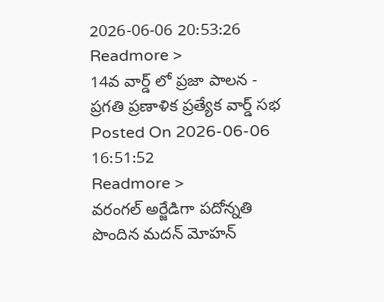2026-06-06 20:53:26
Readmore >
14వ వార్డ్ లో ప్రజా పాలన - ప్రగతి ప్రణాళిక ప్రత్యేక వార్డ్ సభ
Posted On 2026-06-06 16:51:52
Readmore >
వరంగల్ అర్జేడిగా పదోన్నతి పొందిన మదన్ మోహన్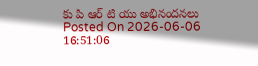కు పి ఆర్ టి యు అభినందనలు
Posted On 2026-06-06 16:51:06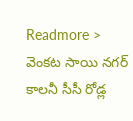Readmore >
వెంకట సాయి నగర్ కాలనీ సీసీ రోడ్ల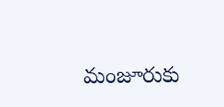మంజూరుకు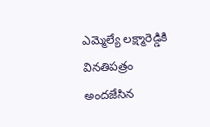ఎమ్మెల్యే లక్ష్మారెడ్డికి వినతిపత్రం అందజేసిన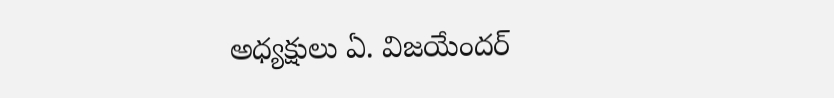అధ్యక్షులు ఏ. విజయేందర్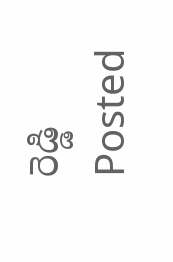రెడ్డి
Posted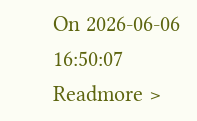On 2026-06-06 16:50:07
Readmore >